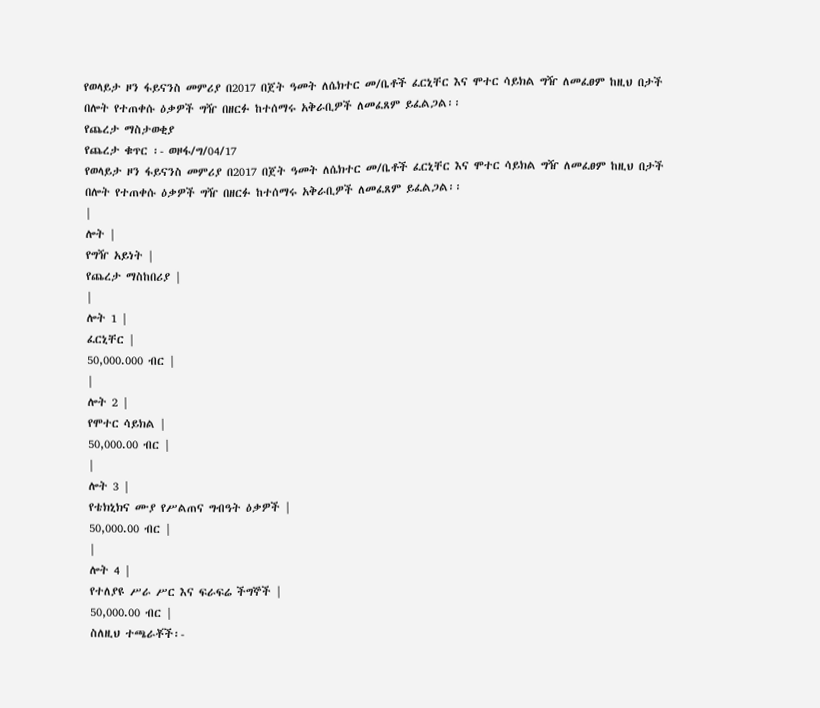የወላይታ ዞን ፋይናንስ መምሪያ በ2017 በጀት ዓመት ለሴክተር መ/ቤቶች ፈርኒቸር እና ሞተር ሳይክል ግዥ ለመፈፀም ከዚህ በታች በሎት የተጠቀሱ ዕቃዎች ግዥ በዘርፉ ከተሰማሩ አቅራቢዎች ለመፈጸም ይፈልጋል፡፡
የጨረታ ማስታወቂያ
የጨረታ ቁጥር ፡- ወዞፋ/ግ/04/17
የወላይታ ዞን ፋይናንስ መምሪያ በ2017 በጀት ዓመት ለሴክተር መ/ቤቶች ፈርኒቸር እና ሞተር ሳይክል ግዥ ለመፈፀም ከዚህ በታች በሎት የተጠቀሱ ዕቃዎች ግዥ በዘርፉ ከተሰማሩ አቅራቢዎች ለመፈጸም ይፈልጋል፡፡
|
ሎት |
የግዥ አይነት |
የጨረታ ማስከበሪያ |
|
ሎት 1 |
ፈርኒቸር |
50,000.000 ብር |
|
ሎት 2 |
የሞተር ሳይክል |
50,000.00 ብር |
|
ሎት 3 |
የቴክኒክና ሙያ የሥልጠና ግብዓት ዕቃዎች |
50,000.00 ብር |
|
ሎት 4 |
የተለያዩ ሥራ ሥር እና ፍራፍሬ ችግኞች |
50,000.00 ብር |
ስለዚህ ተጫራቾች፡-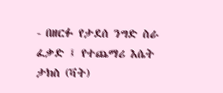- በዘርፉ የታደሰ ንግድ ስራ ፈቃድ ፤ የተጨማሪ እሴት ታክስ (ቫት)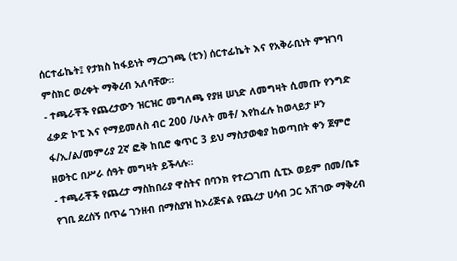ሰርተፊኬት፤ የታክስ ከፋይነት ማረጋገጫ (ቲን) ሰርተፊኬት እና የአቅራቢነት ምዝገባ ምስክር ወረቀት ማቅረብ አለባቸው፡፡
- ተጫራቾች የጨረታውን ዝርዝር መግለጫ የያዘ ሠነድ ለመግዛት ሲመጡ የንግድ ፈቃድ ኮፒ እና የማይመለስ ብር 200 /ሁለት መቶ/ እየከፈሉ ከወላይታ ዞን ፋ/ኢ/ል/መምሪያ 2ኛ ፎቅ ከቢሮ ቁጥር 3 ይህ ማስታወቂያ ከወጣበት ቀን ጀምሮ ዘወትር በሥራ ሰዓት መግዛት ይችላሉ፡፡
- ተጫራቾች የጨረታ ማስከበሪያ ዋስትና በባንክ የተረጋገጠ ሲፒኦ ወይም በመ/ቤቱ የገቢ ደረሰኝ በጥሬ ገንዘብ በማስያዝ ከኦሪጅናል የጨረታ ሀሳብ ጋር አሽገው ማቅረብ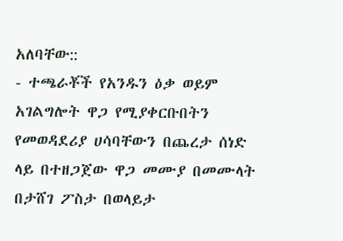አለባቸው::
- ተጫራቾች የአንዱን ዕቃ ወይም አገልግሎት ዋጋ የሚያቀርቡበትን የመወዳደሪያ ሀሳባቸውን በጨረታ ሰነድ ላይ በተዘጋጀው ዋጋ መሙያ በመሙላት በታሸገ ፖስታ በወላይታ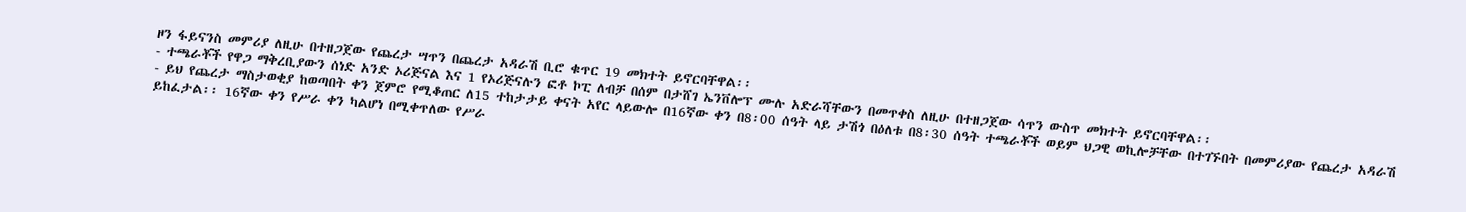ዞን ፋይናንስ መምሪያ ለዚሁ በተዘጋጀው የጨረታ ሣጥን በጨረታ አዳራሽ ቢሮ ቁጥር 19 መክተት ይኖርባቸዋል፡፡
- ተጫራቾች የዋጋ ማቅረቢያውን ሰነድ አንድ ኦሪጅናል እና 1 የኦሪጅናሉን ፎቶ ኮፒ ለብቻ በሰም በታሸገ ኤንቨሎፕ ሙሉ አድራሻቸውን በመጥቀስ ለዚሁ በተዘጋጀው ሳጥን ውስጥ መክተት ይኖርባቸዋል፡፡
- ይህ የጨረታ ማስታወቂያ ከወጣበት ቀን ጀምሮ የሚቆጠር ለ15 ተከታታይ ቀናት አየር ላይውሎ በ16ኛው ቀን በ8፡00 ሰዓት ላይ ታሽጎ በዕለቱ በ8፡30 ሰዓት ተጫራቾች ወይም ህጋዊ ወኪሎቻቸው በተገኙበት በመምሪያው የጨረታ አዳራሽ ይከፈታል፡፡ 16ኛው ቀን የሥራ ቀን ካልሆነ በሚቀጥለው የሥራ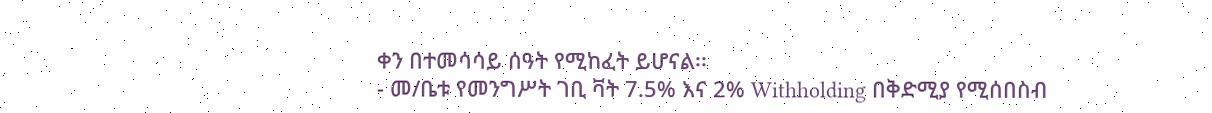ቀን በተመሳሳይ ሰዓት የሚከፈት ይሆናል፡፡
- መ/ቤቱ የመንግሥት ገቢ ቫት 7.5% እና 2% Withholding በቅድሚያ የሚሰበስብ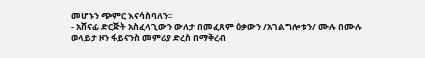መሆኑን ጭምር እናሳስባለን፡፡
- አሸናፊ ድርጅት አስፈላጊውን ውለታ በመፈጸም ዕቃውን /አገልግሎቱን/ ሙሉ በሙሉ ወላይታ ዞን ፋይናንስ መምሪያ ድረስ በማቅረብ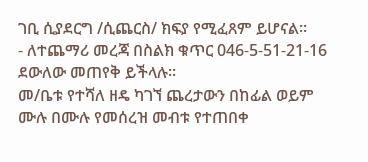ገቢ ሲያደርግ /ሲጨርስ/ ክፍያ የሚፈጸም ይሆናል፡፡
- ለተጨማሪ መረጃ በስልክ ቁጥር 046-5-51-21-16 ደውለው መጠየቅ ይችላሉ፡፡
መ/ቤቱ የተሻለ ዘዴ ካገኘ ጨረታውን በከፊል ወይም ሙሉ በሙሉ የመሰረዝ መብቱ የተጠበቀ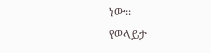ነው፡፡
የወላይታ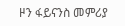ዞን ፋይናንስ መምሪያ